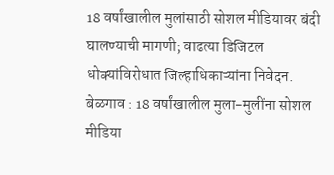18 वर्षांखालील मुलांसाठी सोशल मीडियावर बंदी घालण्याची मागणी; वाढत्या डिजिटल धोक्यांविरोधात जिल्हाधिकाऱ्यांना निवेदन.
बेळगाव : 18 वर्षांखालील मुला-मुलींना सोशल मीडिया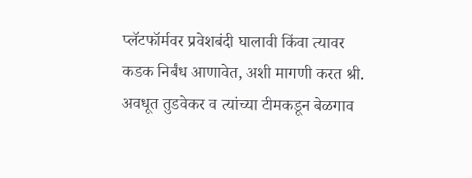प्लॅटफॉर्मवर प्रवेशबंदी घालावी किंवा त्यावर कडक निर्बंध आणावेत, अशी मागणी करत श्री. अवधूत तुडवेकर व त्यांच्या टीमकडून बेळगाव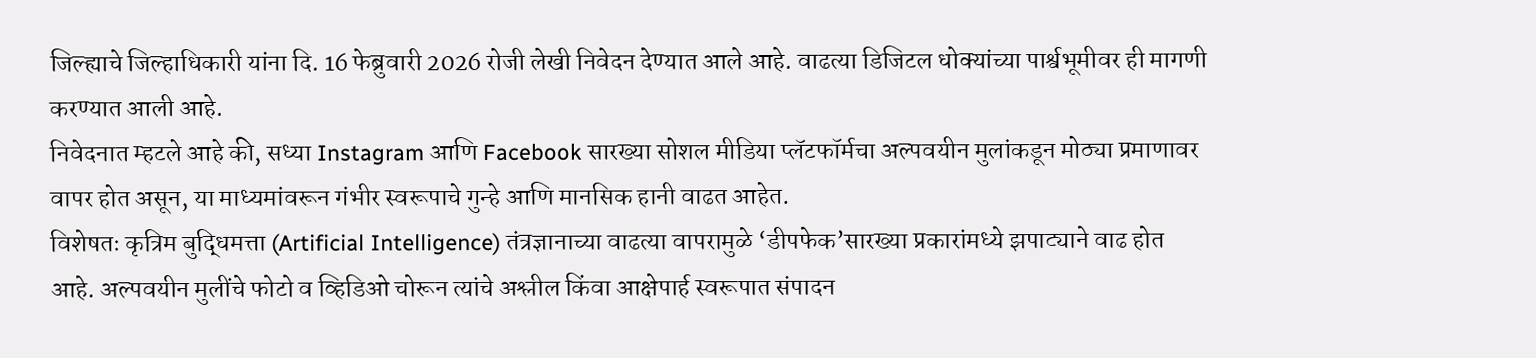जिल्ह्याचे जिल्हाधिकारी यांना दि. 16 फेब्रुवारी 2026 रोजी लेखी निवेदन देण्यात आले आहे. वाढत्या डिजिटल धोक्यांच्या पार्श्वभूमीवर ही मागणी करण्यात आली आहे.
निवेदनात म्हटले आहे की, सध्या Instagram आणि Facebook सारख्या सोशल मीडिया प्लॅटफॉर्मचा अल्पवयीन मुलांकडून मोठ्या प्रमाणावर वापर होत असून, या माध्यमांवरून गंभीर स्वरूपाचे गुन्हे आणि मानसिक हानी वाढत आहेत.
विशेषतः कृत्रिम बुद्धिमत्ता (Artificial Intelligence) तंत्रज्ञानाच्या वाढत्या वापरामुळे ‘डीपफेक’सारख्या प्रकारांमध्ये झपाट्याने वाढ होत आहे. अल्पवयीन मुलींचे फोटो व व्हिडिओ चोरून त्यांचे अश्लील किंवा आक्षेपार्ह स्वरूपात संपादन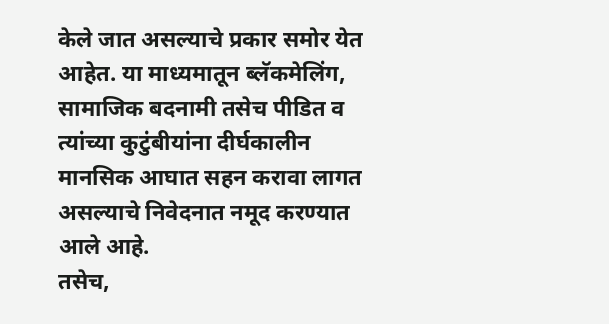केले जात असल्याचे प्रकार समोर येत आहेत. या माध्यमातून ब्लॅकमेलिंग, सामाजिक बदनामी तसेच पीडित व त्यांच्या कुटुंबीयांना दीर्घकालीन मानसिक आघात सहन करावा लागत असल्याचे निवेदनात नमूद करण्यात आले आहे.
तसेच,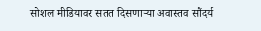सोशल मीडियावर सतत दिसणाऱ्या अवास्तव सौंदर्य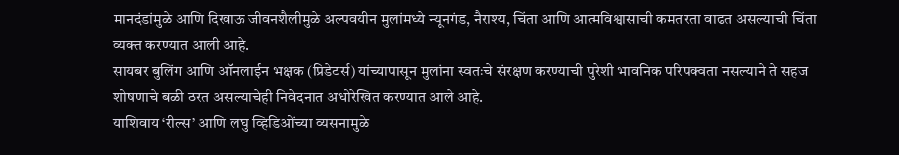मानदंडांमुळे आणि दिखाऊ जीवनशैलीमुळे अल्पवयीन मुलांमध्ये न्यूनगंड, नैराश्य, चिंता आणि आत्मविश्वासाची कमतरता वाढत असल्याची चिंता व्यक्त करण्यात आली आहे.
सायबर बुलिंग आणि ऑनलाईन भक्षक (प्रिडेटर्स) यांच्यापासून मुलांना स्वतःचे संरक्षण करण्याची पुरेशी भावनिक परिपक्वता नसल्याने ते सहज शोषणाचे बळी ठरत असल्याचेही निवेदनात अधोरेखित करण्यात आले आहे.
याशिवाय ‘रील्स’ आणि लघु व्हिडिओंच्या व्यसनामुळे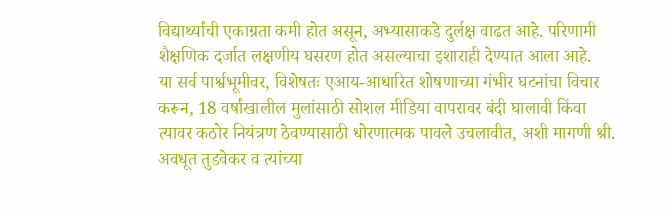विद्यार्थ्यांची एकाग्रता कमी होत असून, अभ्यासाकडे दुर्लक्ष वाढत आहे. परिणामी शैक्षणिक दर्जात लक्षणीय घसरण होत असल्याचा इशाराही देण्यात आला आहे.
या सर्व पार्श्वभूमीवर, विशेषतः एआय-आधारित शोषणाच्या गंभीर घटनांचा विचार करून, 18 वर्षांखालील मुलांसाठी सोशल मीडिया वापरावर बंदी घालावी किंवा त्यावर कठोर नियंत्रण ठेवण्यासाठी धोरणात्मक पावले उचलावीत, अशी मागणी श्री. अवधूत तुडवेकर व त्यांच्या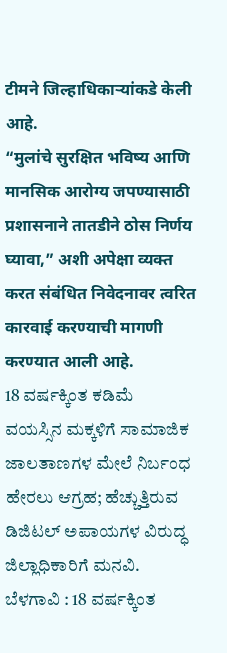टीमने जिल्हाधिकाऱ्यांकडे केली आहे.
“मुलांचे सुरक्षित भविष्य आणि मानसिक आरोग्य जपण्यासाठी प्रशासनाने तातडीने ठोस निर्णय घ्यावा,” अशी अपेक्षा व्यक्त करत संबंधित निवेदनावर त्वरित कारवाई करण्याची मागणी करण्यात आली आहे.
18 ವರ್ಷಕ್ಕಿಂತ ಕಡಿಮೆ ವಯಸ್ಸಿನ ಮಕ್ಕಳಿಗೆ ಸಾಮಾಜಿಕ ಜಾಲತಾಣಗಳ ಮೇಲೆ ನಿರ್ಬಂಧ ಹೇರಲು ಆಗ್ರಹ; ಹೆಚ್ಚುತ್ತಿರುವ ಡಿಜಿಟಲ್ ಅಪಾಯಗಳ ವಿರುದ್ಧ ಜಿಲ್ಲಾಧಿಕಾರಿಗೆ ಮನವಿ.
ಬೆಳಗಾವಿ : 18 ವರ್ಷಕ್ಕಿಂತ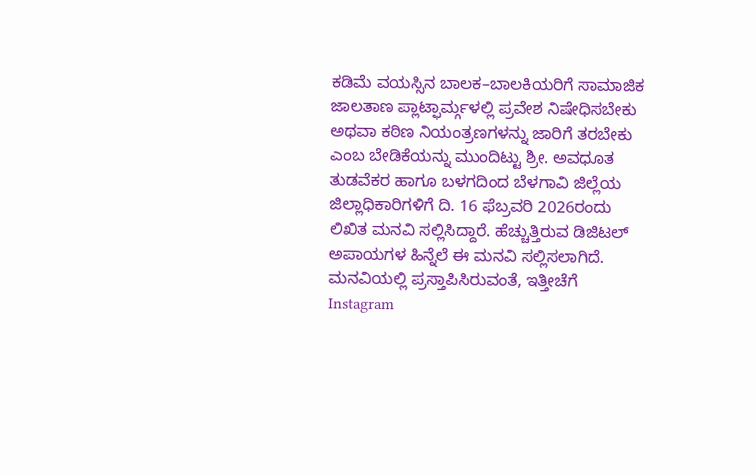ಕಡಿಮೆ ವಯಸ್ಸಿನ ಬಾಲಕ–ಬಾಲಕಿಯರಿಗೆ ಸಾಮಾಜಿಕ ಜಾಲತಾಣ ಪ್ಲಾಟ್ಫಾರ್ಮ್ಗಳಲ್ಲಿ ಪ್ರವೇಶ ನಿಷೇಧಿಸಬೇಕು ಅಥವಾ ಕಠಿಣ ನಿಯಂತ್ರಣಗಳನ್ನು ಜಾರಿಗೆ ತರಬೇಕು ಎಂಬ ಬೇಡಿಕೆಯನ್ನು ಮುಂದಿಟ್ಟು ಶ್ರೀ. ಅವಧೂತ ತುಡವೆಕರ ಹಾಗೂ ಬಳಗದಿಂದ ಬೆಳಗಾವಿ ಜಿಲ್ಲೆಯ ಜಿಲ್ಲಾಧಿಕಾರಿಗಳಿಗೆ ದಿ. 16 ಫೆಬ್ರವರಿ 2026ರಂದು ಲಿಖಿತ ಮನವಿ ಸಲ್ಲಿಸಿದ್ದಾರೆ. ಹೆಚ್ಚುತ್ತಿರುವ ಡಿಜಿಟಲ್ ಅಪಾಯಗಳ ಹಿನ್ನೆಲೆ ಈ ಮನವಿ ಸಲ್ಲಿಸಲಾಗಿದೆ.
ಮನವಿಯಲ್ಲಿ ಪ್ರಸ್ತಾಪಿಸಿರುವಂತೆ, ಇತ್ತೀಚೆಗೆ Instagram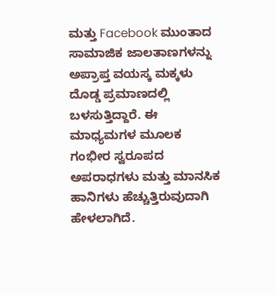ಮತ್ತು Facebook ಮುಂತಾದ ಸಾಮಾಜಿಕ ಜಾಲತಾಣಗಳನ್ನು ಅಪ್ರಾಪ್ತ ವಯಸ್ಕ ಮಕ್ಕಳು ದೊಡ್ಡ ಪ್ರಮಾಣದಲ್ಲಿ ಬಳಸುತ್ತಿದ್ದಾರೆ. ಈ ಮಾಧ್ಯಮಗಳ ಮೂಲಕ ಗಂಭೀರ ಸ್ವರೂಪದ ಅಪರಾಧಗಳು ಮತ್ತು ಮಾನಸಿಕ ಹಾನಿಗಳು ಹೆಚ್ಚುತ್ತಿರುವುದಾಗಿ ಹೇಳಲಾಗಿದೆ.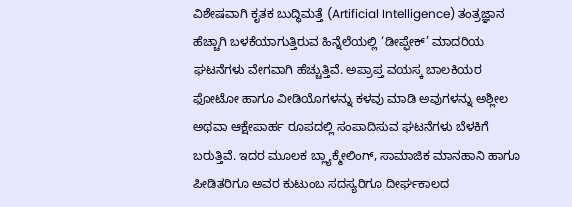ವಿಶೇಷವಾಗಿ ಕೃತಕ ಬುದ್ಧಿಮತ್ತೆ (Artificial Intelligence) ತಂತ್ರಜ್ಞಾನ ಹೆಚ್ಚಾಗಿ ಬಳಕೆಯಾಗುತ್ತಿರುವ ಹಿನ್ನೆಲೆಯಲ್ಲಿ ‘ಡೀಪ್ಫೇಕ್’ ಮಾದರಿಯ ಘಟನೆಗಳು ವೇಗವಾಗಿ ಹೆಚ್ಚುತ್ತಿವೆ. ಅಪ್ರಾಪ್ತ ವಯಸ್ಕ ಬಾಲಕಿಯರ ಫೋಟೋ ಹಾಗೂ ವೀಡಿಯೊಗಳನ್ನು ಕಳವು ಮಾಡಿ ಅವುಗಳನ್ನು ಅಶ್ಲೀಲ ಅಥವಾ ಆಕ್ಷೇಪಾರ್ಹ ರೂಪದಲ್ಲಿ ಸಂಪಾದಿಸುವ ಘಟನೆಗಳು ಬೆಳಕಿಗೆ ಬರುತ್ತಿವೆ. ಇದರ ಮೂಲಕ ಬ್ಲ್ಯಾಕ್ಮೇಲಿಂಗ್, ಸಾಮಾಜಿಕ ಮಾನಹಾನಿ ಹಾಗೂ ಪೀಡಿತರಿಗೂ ಅವರ ಕುಟುಂಬ ಸದಸ್ಯರಿಗೂ ದೀರ್ಘಕಾಲದ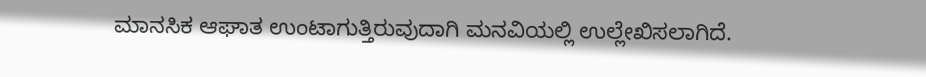ಮಾನಸಿಕ ಆಘಾತ ಉಂಟಾಗುತ್ತಿರುವುದಾಗಿ ಮನವಿಯಲ್ಲಿ ಉಲ್ಲೇಖಿಸಲಾಗಿದೆ.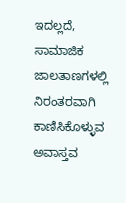ಇದಲ್ಲದೆ, ಸಾಮಾಜಿಕ ಜಾಲತಾಣಗಳಲ್ಲಿ ನಿರಂತರವಾಗಿ ಕಾಣಿಸಿಕೊಳ್ಳುವ ಅವಾಸ್ತವ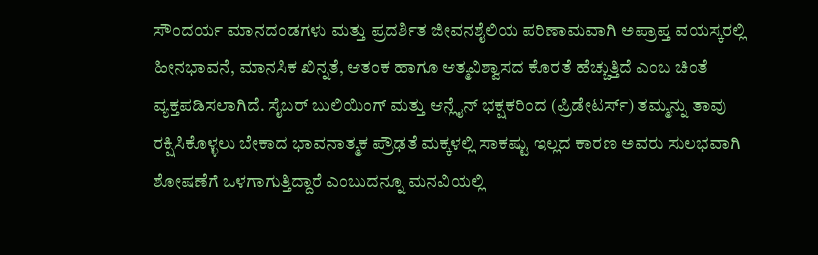ಸೌಂದರ್ಯ ಮಾನದಂಡಗಳು ಮತ್ತು ಪ್ರದರ್ಶಿತ ಜೀವನಶೈಲಿಯ ಪರಿಣಾಮವಾಗಿ ಅಪ್ರಾಪ್ತ ವಯಸ್ಕರಲ್ಲಿ ಹೀನಭಾವನೆ, ಮಾನಸಿಕ ಖಿನ್ನತೆ, ಆತಂಕ ಹಾಗೂ ಆತ್ಮವಿಶ್ವಾಸದ ಕೊರತೆ ಹೆಚ್ಚುತ್ತಿದೆ ಎಂಬ ಚಿಂತೆ ವ್ಯಕ್ತಪಡಿಸಲಾಗಿದೆ. ಸೈಬರ್ ಬುಲಿಯಿಂಗ್ ಮತ್ತು ಆನ್ಲೈನ್ ಭಕ್ಷಕರಿಂದ (ಪ್ರಿಡೇಟರ್ಸ್) ತಮ್ಮನ್ನು ತಾವು ರಕ್ಷಿಸಿಕೊಳ್ಳಲು ಬೇಕಾದ ಭಾವನಾತ್ಮಕ ಪ್ರೌಢತೆ ಮಕ್ಕಳಲ್ಲಿ ಸಾಕಷ್ಟು ಇಲ್ಲದ ಕಾರಣ ಅವರು ಸುಲಭವಾಗಿ ಶೋಷಣೆಗೆ ಒಳಗಾಗುತ್ತಿದ್ದಾರೆ ಎಂಬುದನ್ನೂ ಮನವಿಯಲ್ಲಿ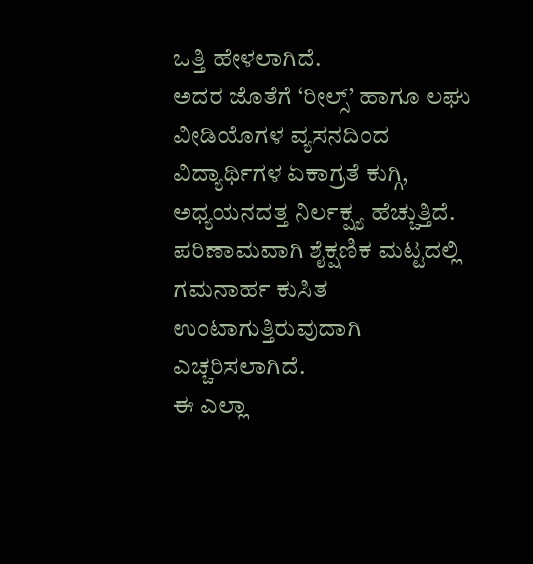ಒತ್ತಿ ಹೇಳಲಾಗಿದೆ.
ಅದರ ಜೊತೆಗೆ ‘ರೀಲ್ಸ್’ ಹಾಗೂ ಲಘು ವೀಡಿಯೊಗಳ ವ್ಯಸನದಿಂದ ವಿದ್ಯಾರ್ಥಿಗಳ ಏಕಾಗ್ರತೆ ಕುಗ್ಗಿ, ಅಧ್ಯಯನದತ್ತ ನಿರ್ಲಕ್ಷ್ಯ ಹೆಚ್ಚುತ್ತಿದೆ. ಪರಿಣಾಮವಾಗಿ ಶೈಕ್ಷಣಿಕ ಮಟ್ಟದಲ್ಲಿ ಗಮನಾರ್ಹ ಕುಸಿತ ಉಂಟಾಗುತ್ತಿರುವುದಾಗಿ ಎಚ್ಚರಿಸಲಾಗಿದೆ.
ಈ ಎಲ್ಲಾ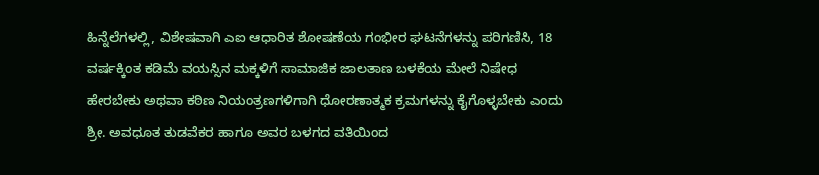ಹಿನ್ನೆಲೆಗಳಲ್ಲಿ, ವಿಶೇಷವಾಗಿ ಎಐ ಆಧಾರಿತ ಶೋಷಣೆಯ ಗಂಭೀರ ಘಟನೆಗಳನ್ನು ಪರಿಗಣಿಸಿ, 18 ವರ್ಷಕ್ಕಿಂತ ಕಡಿಮೆ ವಯಸ್ಸಿನ ಮಕ್ಕಳಿಗೆ ಸಾಮಾಜಿಕ ಜಾಲತಾಣ ಬಳಕೆಯ ಮೇಲೆ ನಿಷೇಧ ಹೇರಬೇಕು ಅಥವಾ ಕಠಿಣ ನಿಯಂತ್ರಣಗಳಿಗಾಗಿ ಧೋರಣಾತ್ಮಕ ಕ್ರಮಗಳನ್ನು ಕೈಗೊಳ್ಳಬೇಕು ಎಂದು ಶ್ರೀ. ಅವಧೂತ ತುಡವೆಕರ ಹಾಗೂ ಅವರ ಬಳಗದ ವತಿಯಿಂದ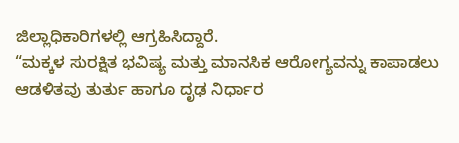ಜಿಲ್ಲಾಧಿಕಾರಿಗಳಲ್ಲಿ ಆಗ್ರಹಿಸಿದ್ದಾರೆ.
“ಮಕ್ಕಳ ಸುರಕ್ಷಿತ ಭವಿಷ್ಯ ಮತ್ತು ಮಾನಸಿಕ ಆರೋಗ್ಯವನ್ನು ಕಾಪಾಡಲು ಆಡಳಿತವು ತುರ್ತು ಹಾಗೂ ದೃಢ ನಿರ್ಧಾರ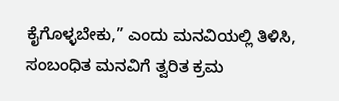ಕೈಗೊಳ್ಳಬೇಕು,” ಎಂದು ಮನವಿಯಲ್ಲಿ ತಿಳಿಸಿ, ಸಂಬಂಧಿತ ಮನವಿಗೆ ತ್ವರಿತ ಕ್ರಮ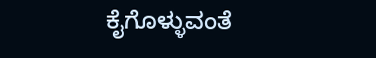ಕೈಗೊಳ್ಳುವಂತೆ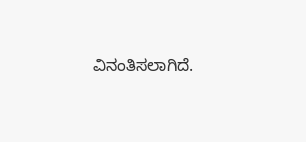ವಿನಂತಿಸಲಾಗಿದೆ.